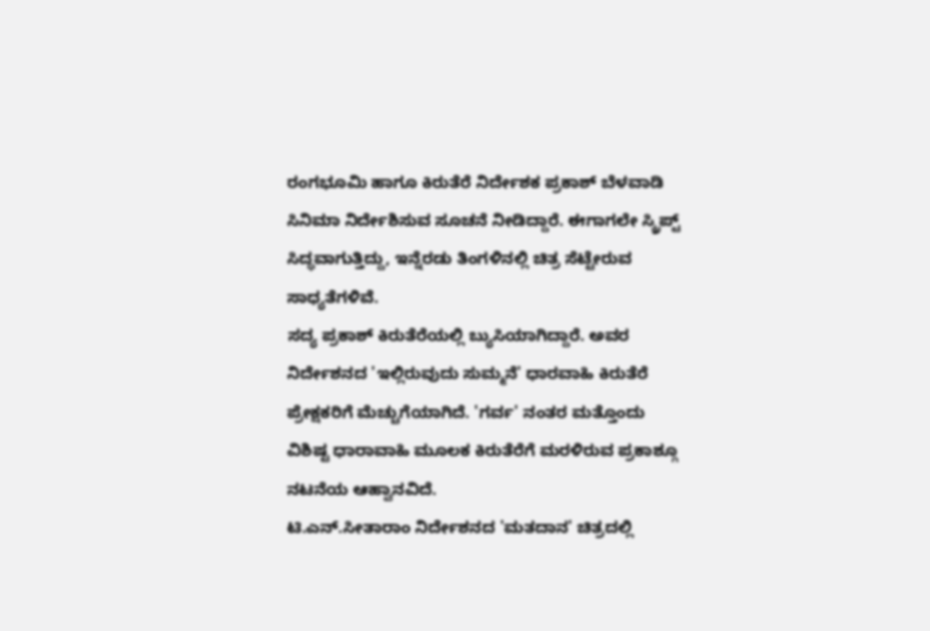ರಂಗಭೂಮಿ ಹಾಗೂ ಕಿರುತೆರೆ ನಿರ್ದೇಶಕ ಪ್ರಕಾಶ್ ಬೆಳವಾಡಿ ಸಿನಿಮಾ ನಿರ್ದೇಶಿಸುವ ಸೂಚನೆ ನೀಡಿದ್ದಾರೆ. ಈಗಾಗಲೇ ಸ್ಕ್ರಿಪ್ಟ್ ಸಿದ್ಧವಾಗುತ್ತಿದ್ದು, ಇನ್ನೆರಡು ತಿಂಗಳಿನಲ್ಲಿ ಚಿತ್ರ ಸೆಟ್ಟೇರುವ ಸಾಧ್ಯತೆಗಳಿವೆ.
ಸದ್ಯ ಪ್ರಕಾಶ್ ಕಿರುತೆರೆಯಲ್ಲಿ ಬ್ಯುಸಿಯಾಗಿದ್ದಾರೆ. ಅವರ ನಿರ್ದೇಶನದ 'ಇಲ್ಲಿರುವುದು ಸುಮ್ಮನೆ' ಧಾರವಾಹಿ ಕಿರುತೆರೆ ಪ್ರೇಕ್ಷಕರಿಗೆ ಮೆಚ್ಚುಗೆಯಾಗಿದೆ. 'ಗರ್ವ' ನಂತರ ಮತ್ತೊಂದು ವಿಶಿಷ್ಟ ಧಾರಾವಾಹಿ ಮೂಲಕ ಕಿರುತೆರೆಗೆ ಮರಳಿರುವ ಪ್ರಕಾಶ್ಗೂ ನಟನೆಯ ಆಹ್ವಾನವಿದೆ.
ಟಿ.ಎನ್.ಸೀತಾರಾಂ ನಿರ್ದೇಶನದ 'ಮತದಾನ' ಚಿತ್ರದಲ್ಲಿ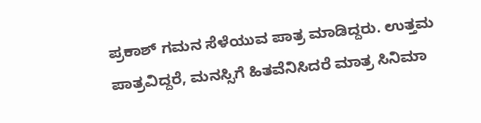ಪ್ರಕಾಶ್ ಗಮನ ಸೆಳೆಯುವ ಪಾತ್ರ ಮಾಡಿದ್ದರು. ಉತ್ತಮ ಪಾತ್ರವಿದ್ದರೆ, ಮನಸ್ಸಿಗೆ ಹಿತವೆನಿಸಿದರೆ ಮಾತ್ರ ಸಿನಿಮಾ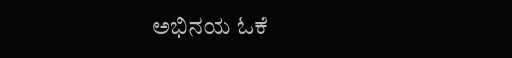ಅಭಿನಯ ಓಕೆ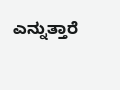ಎನ್ನುತ್ತಾರೆ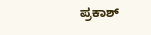ಪ್ರಕಾಶ್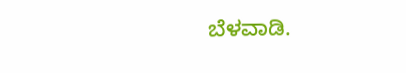ಬೆಳವಾಡಿ.